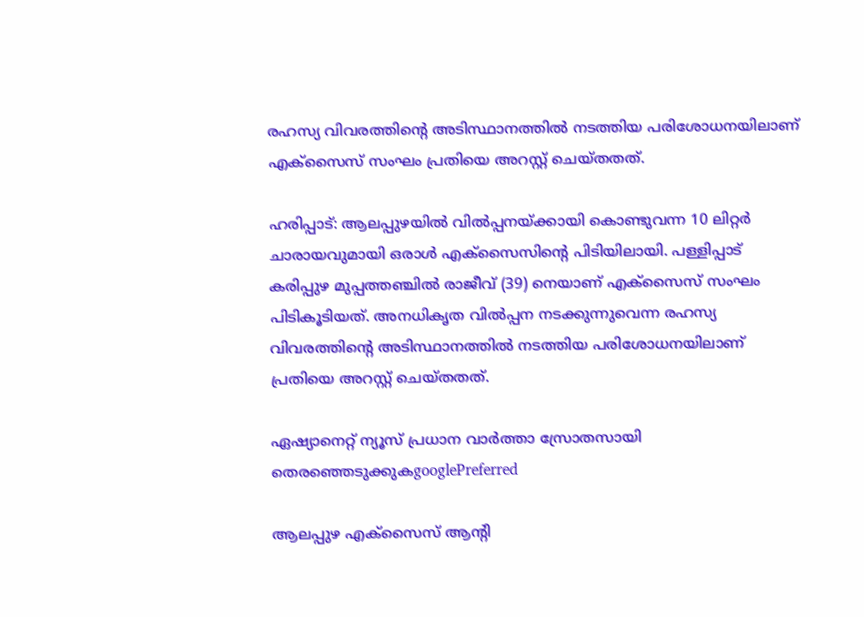രഹസ്യ വിവരത്തിന്‍റെ അടിസ്ഥാനത്തിൽ നടത്തിയ പരിശോധനയിലാണ് എക്സൈസ് സംഘം പ്രതിയെ അറസ്റ്റ് ചെയ്തതത്.

ഹരിപ്പാട്: ആലപ്പുഴയിൽ വിൽപ്പനയ്ക്കായി കൊണ്ടുവന്ന 10 ലിറ്റർ ചാരായവുമായി ഒരാൾ എക്സൈസിന്‍റെ പിടിയിലായി. പള്ളിപ്പാട് കരിപ്പുഴ മുപ്പത്തഞ്ചിൽ രാജീവ് (39) നെയാണ് എക്സൈസ് സംഘം പിടികൂടിയത്. അനധികൃത വിൽപ്പന നടക്കുന്നുവെന്ന രഹസ്യ വിവരത്തിന്റെ അടിസ്ഥാനത്തിൽ നടത്തിയ പരിശോധനയിലാണ് പ്രതിയെ അറസ്റ്റ് ചെയ്തതത്.

ഏഷ്യാനെറ്റ് ന്യൂസ് പ്രധാന വാർത്താ സ്രോതസായി തെരഞ്ഞെടുക്കുകgooglePreferred

ആലപ്പുഴ എക്സൈസ് ആന്റി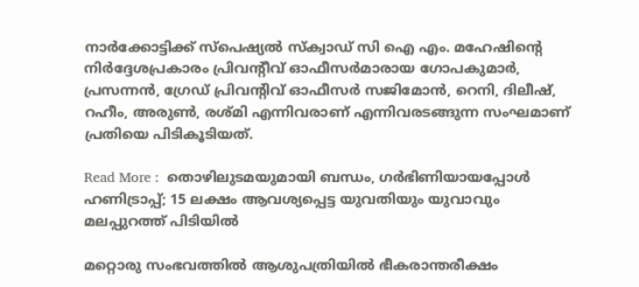നാർക്കോട്ടിക്ക് സ്പെഷ്യൽ സ്ക്വാഡ് സി ഐ എം. മഹേഷിന്റെ നിർദ്ദേശപ്രകാരം പ്രിവന്റീവ് ഓഫീസർമാരായ ഗോപകുമാർ, പ്രസന്നൻ, ഗ്രേഡ് പ്രിവന്റിവ് ഓഫീസർ സജിമോൻ, റെനി, ദിലീഷ്, റഹീം, അരുൺ, രശ്മി എന്നിവരാണ് എന്നിവരടങ്ങുന്ന സംഘമാണ് പ്രതിയെ പിടികൂടിയത്.

Read More :  തൊഴിലുടമയുമായി ബന്ധം, ഗർഭിണിയായപ്പോൾ ഹണിട്രാപ്പ്; 15 ലക്ഷം ആവശ്യപ്പെട്ട യുവതിയും യുവാവും മലപ്പുറത്ത് പിടിയിൽ

മറ്റൊരു സംഭവത്തിൽ ആശുപത്രിയിൽ ഭീകരാന്തരീക്ഷം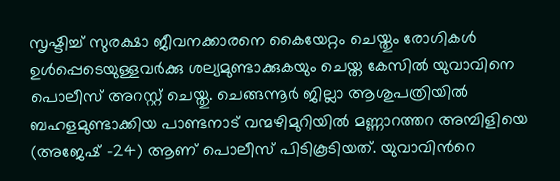സൃഷ്ടിച്ച് സുരക്ഷാ ജീവനക്കാരനെ കൈയേറ്റം ചെയ്തും രോഗികൾ ഉൾപ്പെടെയുള്ളവർക്കു ശല്യമുണ്ടാക്കുകയും ചെയ്ത കേസിൽ യുവാവിനെ പൊലീസ് അറസ്റ്റ് ചെയ്തു. ചെങ്ങന്നൂർ ജില്ലാ ആശുപത്രിയിൽ ബഹളമുണ്ടാക്കിയ പാണ്ടനാട് വന്മഴിമുറിയിൽ മണ്ണാറത്തറ അമ്പിളിയെ (അജേഷ് -24) ആണ് പൊലീസ് പിടികൂടിയത്. യുവാവിന്‍റെ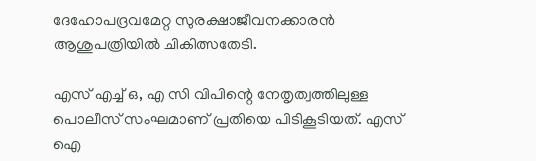ദേഹോപദ്രവമേറ്റ സുരക്ഷാജീവനക്കാരൻ ആശുപത്രിയിൽ ചികിത്സതേടി.

എസ് എച്ച് ഒ, എ സി വിപിന്റെ നേതൃത്വത്തിലുള്ള പൊലീസ് സംഘമാണ് പ്രതിയെ പിടികൂടിയത്. എസ് ഐ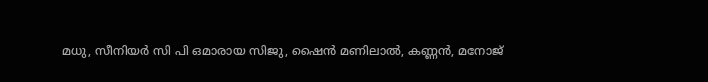മധു, സീനിയർ സി പി ഒമാരായ സിജു, ഷൈൻ മണിലാൽ, കണ്ണൻ, മനോജ്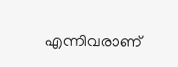എന്നിവരാണ്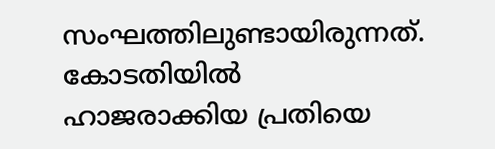സംഘത്തിലുണ്ടായിരുന്നത്. കോടതിയിൽ ഹാജരാക്കിയ പ്രതിയെ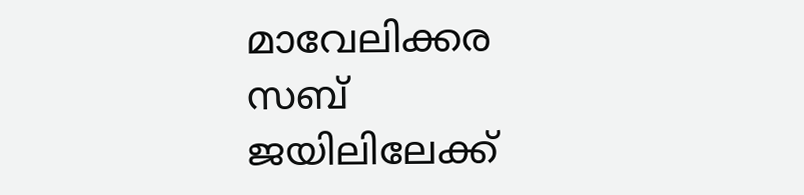മാവേലിക്കര സബ് ജയിലിലേക്ക്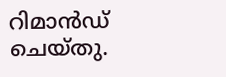റിമാൻഡ് ചെയ്തു.